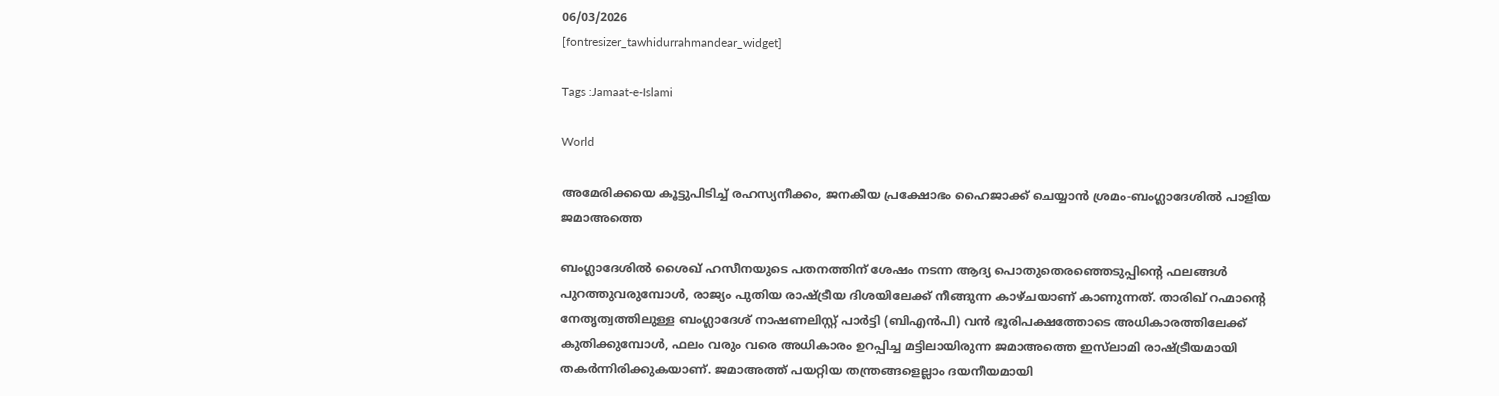06/03/2026
[fontresizer_tawhidurrahmandear_widget]

Tags :Jamaat-e-Islami

World

അമേരിക്കയെ കൂട്ടുപിടിച്ച് രഹസ്യനീക്കം, ജനകീയ പ്രക്ഷോഭം ഹൈജാക്ക് ചെയ്യാൻ ശ്രമം-ബംഗ്ലാദേശിൽ പാളിയ ജമാഅത്തെ

ബംഗ്ലാദേശിൽ ശൈഖ് ഹസീനയുടെ പതനത്തിന് ശേഷം നടന്ന ആദ്യ പൊതുതെരഞ്ഞെടുപ്പിന്റെ ഫലങ്ങൾ പുറത്തുവരുമ്പോൾ, രാജ്യം പുതിയ രാഷ്ട്രീയ ദിശയിലേക്ക് നീങ്ങുന്ന കാഴ്ചയാണ് കാണുന്നത്. താരിഖ് റഹ്മാന്റെ നേതൃത്വത്തിലുള്ള ബംഗ്ലാദേശ് നാഷണലിസ്റ്റ് പാർട്ടി (ബിഎൻപി) വൻ ഭൂരിപക്ഷത്തോടെ അധികാരത്തിലേക്ക് കുതിക്കുമ്പോൾ, ഫലം വരും വരെ അധികാരം ഉറപ്പിച്ച മട്ടിലായിരുന്ന ജമാഅത്തെ ഇസ്‌ലാമി രാഷ്ട്രീയമായി തകർന്നിരിക്കുകയാണ്. ജമാഅത്ത് പയറ്റിയ തന്ത്രങ്ങളെല്ലാം ദയനീയമായി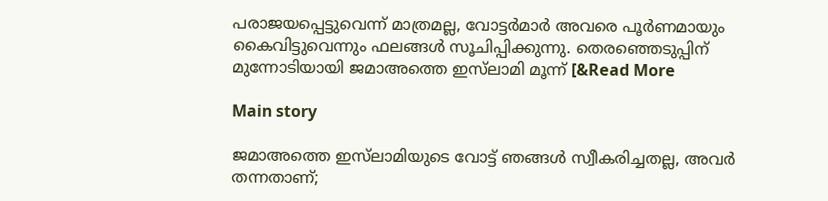പരാജയപ്പെട്ടുവെന്ന് മാത്രമല്ല, വോട്ടർമാർ അവരെ പൂർണമായും കൈവിട്ടുവെന്നും ഫലങ്ങൾ സൂചിപ്പിക്കുന്നു. തെരഞ്ഞെടുപ്പിന് മുന്നോടിയായി ജമാഅത്തെ ഇസ്‌ലാമി മൂന്ന് [&Read More

Main story

ജമാഅത്തെ ഇസ്‌ലാമിയുടെ വോട്ട് ഞങ്ങൾ സ്വീകരിച്ചതല്ല, അവർ തന്നതാണ്;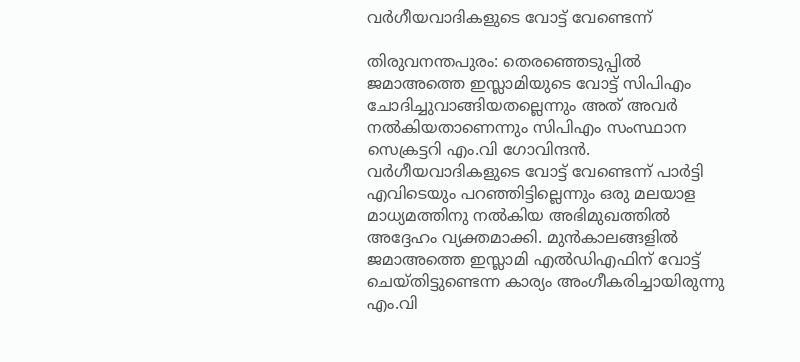വർഗീയവാദികളുടെ വോട്ട് വേണ്ടെന്ന്

തിരുവനന്തപുരം: തെരഞ്ഞെടുപ്പിൽ ജമാഅത്തെ ഇസ്ലാമിയുടെ വോട്ട് സിപിഎം ചോദിച്ചുവാങ്ങിയതല്ലെന്നും അത് അവർ നൽകിയതാണെന്നും സിപിഎം സംസ്ഥാന സെക്രട്ടറി എം.വി ഗോവിന്ദൻ. വർഗീയവാദികളുടെ വോട്ട് വേണ്ടെന്ന് പാർട്ടി എവിടെയും പറഞ്ഞിട്ടില്ലെന്നും ഒരു മലയാള മാധ്യമത്തിനു നൽകിയ അഭിമുഖത്തിൽ അദ്ദേഹം വ്യക്തമാക്കി. മുൻകാലങ്ങളിൽ ജമാഅത്തെ ഇസ്ലാമി എൽഡിഎഫിന് വോട്ട് ചെയ്തിട്ടുണ്ടെന്ന കാര്യം അംഗീകരിച്ചായിരുന്നു എം.വി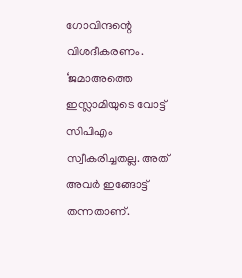ഗോവിന്ദന്റെ വിശദീകരണം. ‘ജമാഅത്തെ ഇസ്ലാമിയുടെ വോട്ട് സിപിഎം സ്വീകരിച്ചതല്ല. അത് അവർ ഇങ്ങോട്ട് തന്നതാണ്.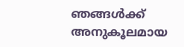ഞങ്ങൾക്ക് അനുകൂലമായ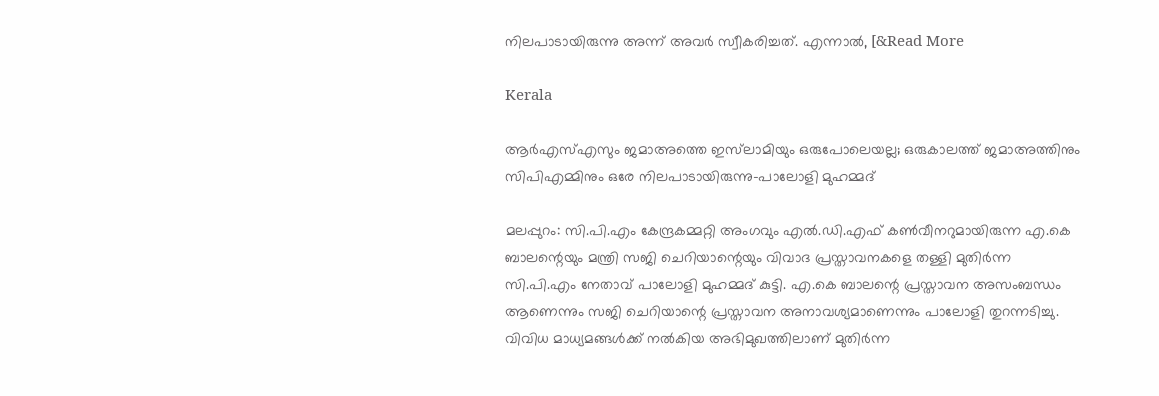നിലപാടായിരുന്നു അന്ന് അവർ സ്വീകരിച്ചത്. എന്നാൽ, [&Read More

Kerala

ആര്‍എസ്എസും ജമാഅത്തെ ഇസ്‌ലാമിയും ഒരുപോലെയല്ല; ഒരുകാലത്ത് ജമാഅത്തിനും സിപിഎമ്മിനും ഒരേ നിലപാടായിരുന്നു-പാലോളി മുഹമ്മദ്

മലപ്പുറം: സി.പി.എം കേന്ദ്രകമ്മറ്റി അംഗവും എൽ.ഡി.എഫ് കൺവീനറുമായിരുന്ന എ.കെ ബാലന്റെയും മന്ത്രി സജി ചെറിയാന്റെയും വിവാദ പ്രസ്താവനകളെ തള്ളി മുതിർന്ന സി.പി.എം നേതാവ് പാലോളി മുഹമ്മദ് കുട്ടി. എ.കെ ബാലന്റെ പ്രസ്താവന അസംബന്ധം ആണെന്നും സജി ചെറിയാന്റെ പ്രസ്താവന അനാവശ്യമാണെന്നും പാലോളി തുറന്നടിച്ചു. വിവിധ മാധ്യമങ്ങൾക്ക് നൽകിയ അഭിമുഖത്തിലാണ് മുതിർന്ന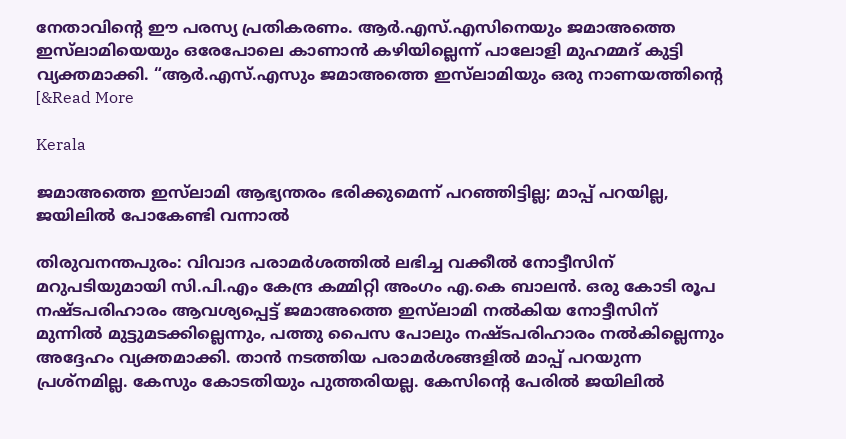നേതാവിന്റെ ഈ പരസ്യ പ്രതികരണം. ആർ.എസ്.എസിനെയും ജമാഅത്തെ ഇസ്‌ലാമിയെയും ഒരേപോലെ കാണാൻ കഴിയില്ലെന്ന് പാലോളി മുഹമ്മദ് കുട്ടി വ്യക്തമാക്കി. “ആർ.എസ്.എസും ജമാഅത്തെ ഇസ്‌ലാമിയും ഒരു നാണയത്തിന്റെ [&Read More

Kerala

ജമാഅത്തെ ഇസ്‌ലാമി ആഭ്യന്തരം ഭരിക്കുമെന്ന് പറഞ്ഞിട്ടില്ല; മാപ്പ് പറയില്ല, ജയിലില്‍ പോകേണ്ടി വന്നാല്‍

തിരുവനന്തപുരം: വിവാദ പരാമര്‍ശത്തില്‍ ലഭിച്ച വക്കീല്‍ നോട്ടീസിന് മറുപടിയുമായി സി.പി.എം കേന്ദ്ര കമ്മിറ്റി അംഗം എ.കെ ബാലന്‍. ഒരു കോടി രൂപ നഷ്ടപരിഹാരം ആവശ്യപ്പെട്ട് ജമാഅത്തെ ഇസ്‌ലാമി നല്‍കിയ നോട്ടീസിന് മുന്നില്‍ മുട്ടുമടക്കില്ലെന്നും, പത്തു പൈസ പോലും നഷ്ടപരിഹാരം നല്‍കില്ലെന്നും അദ്ദേഹം വ്യക്തമാക്കി. താന്‍ നടത്തിയ പരാമര്‍ശങ്ങളില്‍ മാപ്പ് പറയുന്ന പ്രശ്‌നമില്ല. കേസും കോടതിയും പുത്തരിയല്ല. കേസിന്റെ പേരില്‍ ജയിലില്‍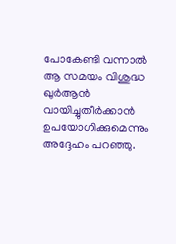പോകേണ്ടി വന്നാല്‍ ആ സമയം വിശുദ്ധ ഖുര്‍ആന്‍ വായിച്ചുതീര്‍ക്കാന്‍ ഉപയോഗിക്കുമെന്നും അദ്ദേഹം പറഞ്ഞു.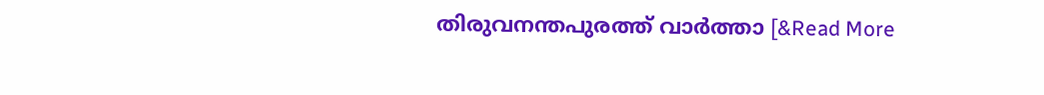തിരുവനന്തപുരത്ത് വാര്‍ത്താ [&Read More